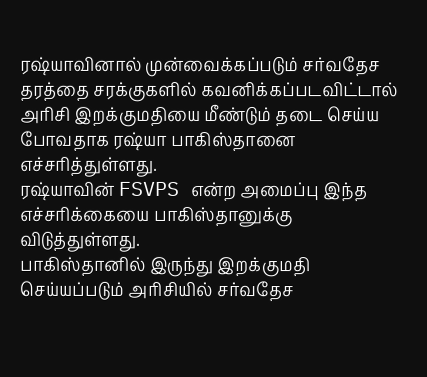ரஷ்யாவினால் முன்வைக்கப்படும் சர்வதேச தரத்தை சரக்குகளில் கவனிக்கப்படவிட்டால் அரிசி இறக்குமதியை மீண்டும் தடை செய்ய போவதாக ரஷ்யா பாகிஸ்தானை எச்சரித்துள்ளது.
ரஷ்யாவின் FSVPS என்ற அமைப்பு இந்த எச்சரிக்கையை பாகிஸ்தானுக்கு விடுத்துள்ளது.
பாகிஸ்தானில் இருந்து இறக்குமதி செய்யப்படும் அரிசியில் சர்வதேச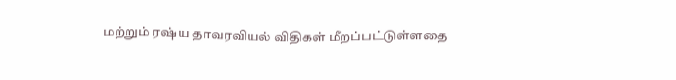மற்றும் ரஷ்ய தாவரவியல் விதிகள் மீறப்பட்டுள்ளதை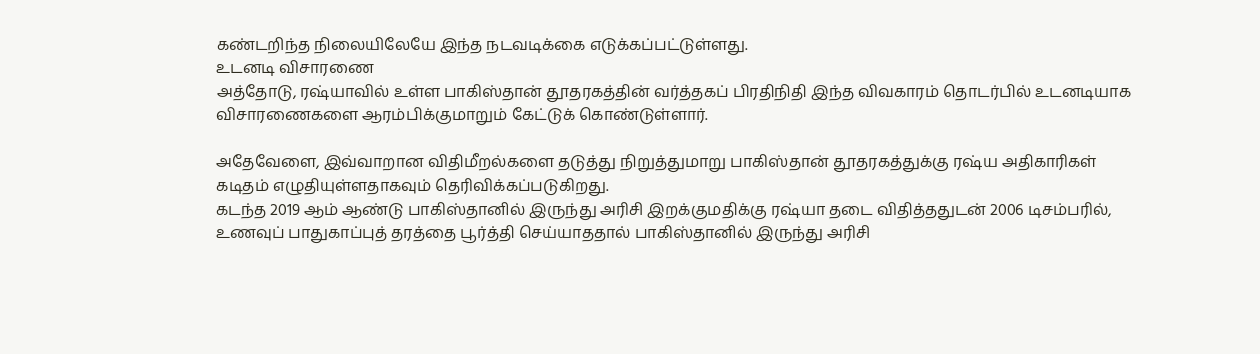கண்டறிந்த நிலையிலேயே இந்த நடவடிக்கை எடுக்கப்பட்டுள்ளது.
உடனடி விசாரணை
அத்தோடு, ரஷ்யாவில் உள்ள பாகிஸ்தான் தூதரகத்தின் வர்த்தகப் பிரதிநிதி இந்த விவகாரம் தொடர்பில் உடனடியாக விசாரணைகளை ஆரம்பிக்குமாறும் கேட்டுக் கொண்டுள்ளார்.

அதேவேளை, இவ்வாறான விதிமீறல்களை தடுத்து நிறுத்துமாறு பாகிஸ்தான் தூதரகத்துக்கு ரஷ்ய அதிகாரிகள் கடிதம் எழுதியுள்ளதாகவும் தெரிவிக்கப்படுகிறது.
கடந்த 2019 ஆம் ஆண்டு பாகிஸ்தானில் இருந்து அரிசி இறக்குமதிக்கு ரஷ்யா தடை விதித்ததுடன் 2006 டிசம்பரில், உணவுப் பாதுகாப்புத் தரத்தை பூர்த்தி செய்யாததால் பாகிஸ்தானில் இருந்து அரிசி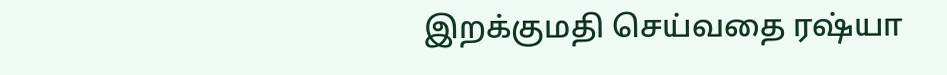இறக்குமதி செய்வதை ரஷ்யா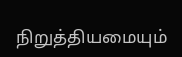நிறுத்தியமையும்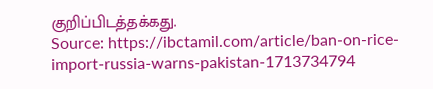குறிப்பிடத்தக்கது.
Source: https://ibctamil.com/article/ban-on-rice-import-russia-warns-pakistan-1713734794